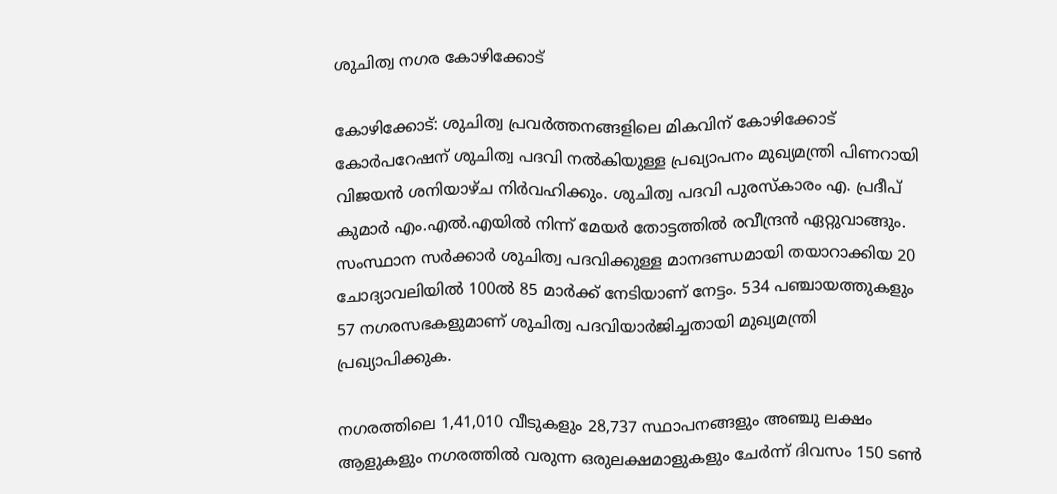ശുചിത്വ നഗര കോഴിക്കോട്

കോഴിക്കോട്: ശുചിത്വ പ്രവർത്തനങ്ങളിലെ മികവിന് കോഴിക്കോട് കോർപറേഷന് ശുചിത്വ പദവി നൽകിയുള്ള പ്രഖ്യാപനം മുഖ്യമന്ത്രി പിണറായി വിജയൻ ശനിയാഴ്ച നിർവഹിക്കും. ശുചിത്വ പദവി പുരസ്കാരം എ. പ്രദീപ് കുമാർ എം.എൽ.എയിൽ നിന്ന് മേയർ തോട്ടത്തിൽ രവീന്ദ്രൻ ഏറ്റുവാങ്ങും. സംസ്ഥാന സർക്കാർ ശുചിത്വ പദവിക്കുള്ള മാനദണ്ഡമായി തയാറാക്കിയ 20 ചോദ്യാവലിയിൽ 100ൽ 85 മാർക്ക് നേടിയാണ് നേട്ടം. 534 പഞ്ചായത്തുകളും 57 നഗരസഭകളുമാണ് ശുചിത്വ പദവിയാർജിച്ചതായി മുഖ്യമന്ത്രി പ്രഖ്യാപിക്കുക.

നഗരത്തിലെ 1,41,010 വീടുകളും 28,737 സ്ഥാപനങ്ങളും അഞ്ചു ലക്ഷം ആളുകളും നഗരത്തിൽ വരുന്ന ഒരുലക്ഷമാളുകളും ചേർന്ന് ദിവസം 150 ടൺ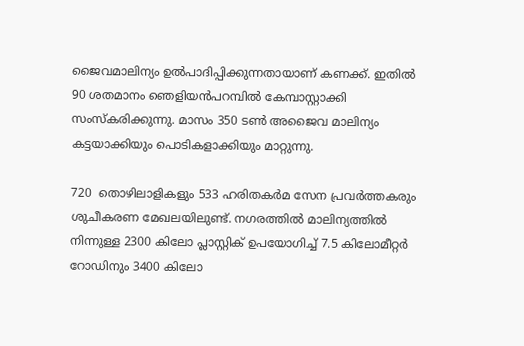ജൈവമാലിന്യം ഉൽപാദിപ്പിക്കുന്നതായാണ് കണക്ക്. ഇതിൽ 90 ശതമാനം ഞെളിയൻപറമ്പിൽ കേമ്പാസ്റ്റാക്കി സംസ്കരിക്കുന്നു. മാസം 350 ടൺ അജൈവ മാലിന്യം കട്ടയാക്കിയും പൊടികളാക്കിയും മാറ്റുന്നു.

720  തൊഴിലാളികളും 533 ഹരിതകർമ സേന പ്രവർത്തകരും ശുചീകരണ മേഖലയിലുണ്ട്. നഗരത്തിൽ മാലിന്യത്തിൽ നിന്നുള്ള 2300 കിലോ പ്ലാസ്റ്റിക് ഉപയോഗിച്ച് 7.5 കിലോമീറ്റർ റോഡിനും 3400 കിലോ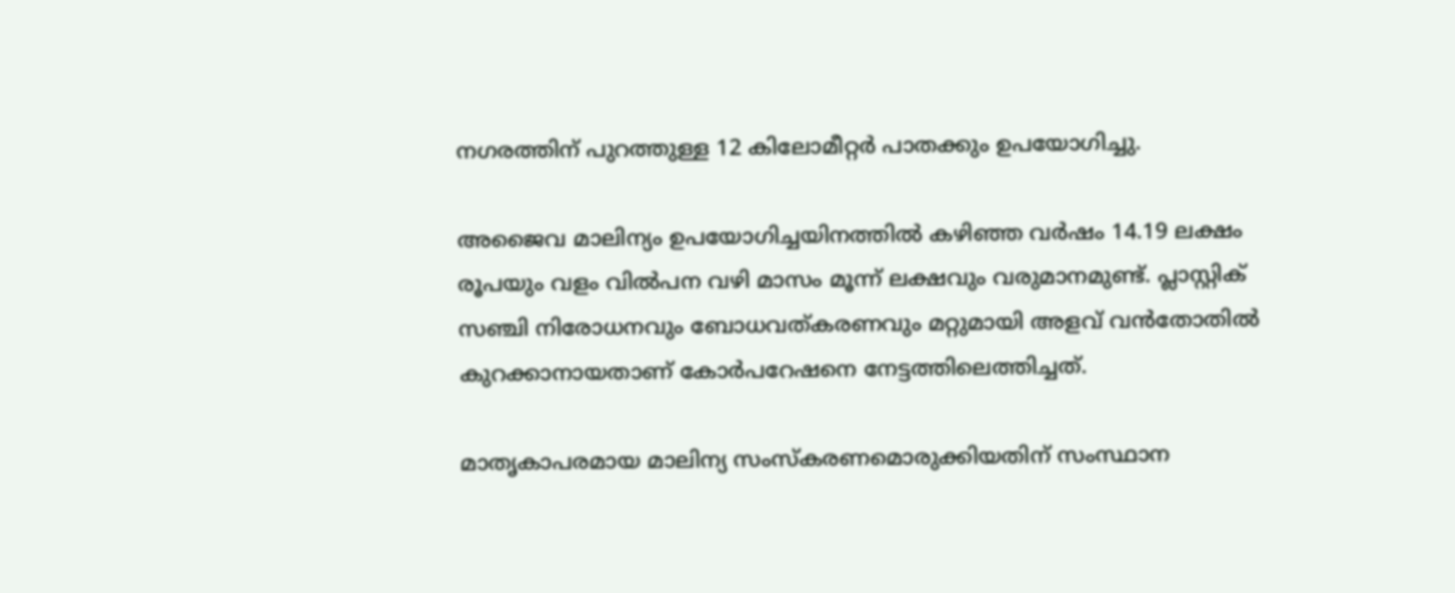നഗരത്തിന് പുറത്തുള്ള 12 കിലോമീറ്റർ പാതക്കും ഉപയോഗിച്ചു.

അജൈവ മാലിന്യം ഉപയോഗിച്ചയിനത്തിൽ കഴിഞ്ഞ വർഷം 14.19 ലക്ഷം രൂപയും വളം വിൽപന വഴി മാസം മൂന്ന് ലക്ഷവും വരുമാനമുണ്ട്. പ്ലാസ്റ്റിക് സഞ്ചി നിരോധനവും ബോധവത്കരണവും മറ്റുമായി അളവ് വൻതോതിൽ കുറക്കാനായതാണ് കോർപറേഷനെ നേട്ടത്തിലെത്തിച്ചത്.

മാതൃകാപരമായ മാലിന്യ സംസ്കരണമൊരുക്കിയതിന് സംസ്ഥാന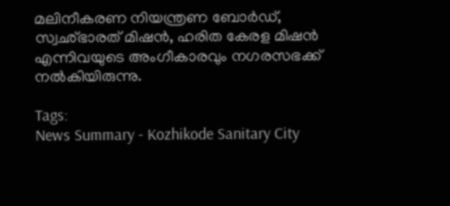മലിനീകരണ നിയന്ത്രണ ബോർഡ്, സ്വഛ്ഭാരത് മിഷൻ, ഹരിത കേരള മിഷൻ എന്നിവയുടെ അംഗീകാരവും നഗരസഭക്ക് നൽകിയിരുന്നു.

Tags:
News Summary - Kozhikode Sanitary City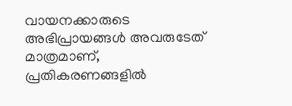വായനക്കാരുടെ അഭിപ്രായങ്ങള്‍ അവരുടേത് മാത്രമാണ്, പ്രതികരണങ്ങളിൽ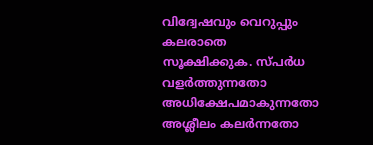വിദ്വേഷവും വെറുപ്പും കലരാതെ സൂക്ഷിക്കുക. സ്പർധ വളർത്തുന്നതോ അധിക്ഷേപമാകുന്നതോ അശ്ലീലം കലർന്നതോ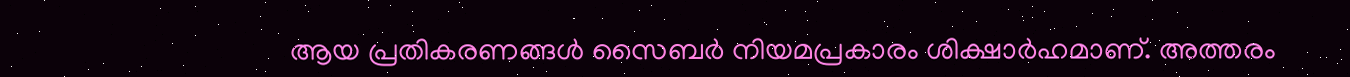ആയ പ്രതികരണങ്ങൾ സൈബർ നിയമപ്രകാരം ശിക്ഷാർഹമാണ്. അത്തരം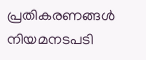പ്രതികരണങ്ങൾ നിയമനടപടി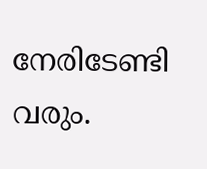നേരിടേണ്ടി വരും.